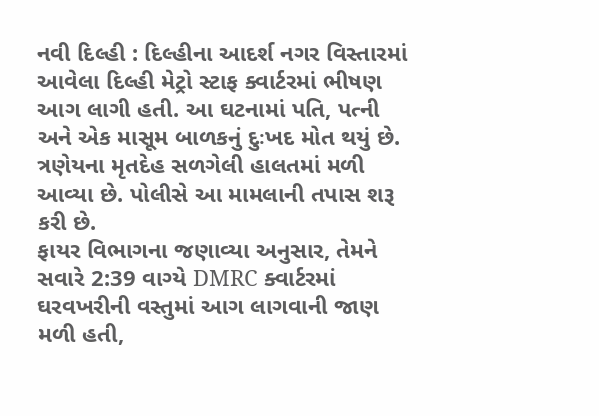નવી દિલ્હી : દિલ્હીના આદર્શ નગર વિસ્તારમાં આવેલા દિલ્હી મેટ્રો સ્ટાફ ક્વાર્ટરમાં ભીષણ આગ લાગી હતી. આ ઘટનામાં પતિ, પત્ની અને એક માસૂમ બાળકનું દુઃખદ મોત થયું છે. ત્રણેયના મૃતદેહ સળગેલી હાલતમાં મળી આવ્યા છે. પોલીસે આ મામલાની તપાસ શરૂ કરી છે.
ફાયર વિભાગના જણાવ્યા અનુસાર, તેમને સવારે 2:39 વાગ્યે DMRC ક્વાર્ટરમાં ઘરવખરીની વસ્તુમાં આગ લાગવાની જાણ મળી હતી,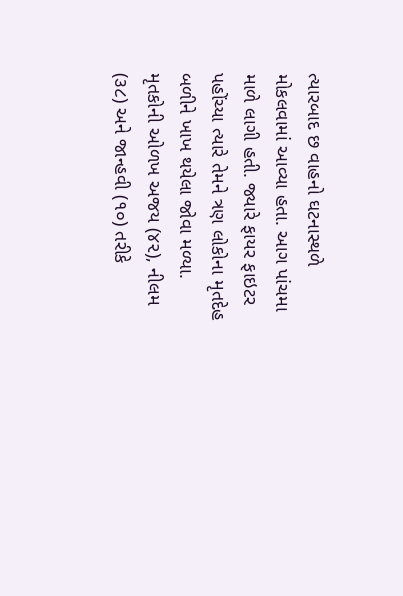ત્યારબાદ છ વાહનો ઘટનાસ્થળે મોકલવામાં આવ્યા હતા. આગ પાંચમા માળે લાગી હતી. જ્યારે ફાયર ફાઇટર પહોંચ્યા ત્યારે તેમને ત્રણ લોકોના મૃતદેહ બળીને ખાખ થયેલા જોવા મળ્યા.
મૃતકોની ઓળખ અજય (૪૨), નીલમ (૩૮) અને જાન્હવી (૧૦) તરીકે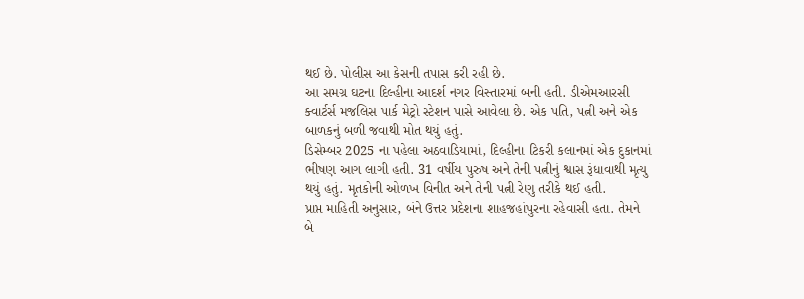થઈ છે. પોલીસ આ કેસની તપાસ કરી રહી છે.
આ સમગ્ર ઘટના દિલ્હીના આદર્શ નગર વિસ્તારમાં બની હતી. ડીએમઆરસી ક્વાર્ટર્સ મજલિસ પાર્ક મેટ્રો સ્ટેશન પાસે આવેલા છે. એક પતિ, પત્ની અને એક બાળકનું બળી જવાથી મોત થયું હતું.
ડિસેમ્બર 2025 ના પહેલા અઠવાડિયામાં, દિલ્હીના ટિકરી કલાનમાં એક દુકાનમાં ભીષણ આગ લાગી હતી. 31 વર્ષીય પુરુષ અને તેની પત્નીનું શ્વાસ રૂંધાવાથી મૃત્યુ થયું હતું. મૃતકોની ઓળખ વિનીત અને તેની પત્ની રેણુ તરીકે થઈ હતી.
પ્રાપ્ત માહિતી અનુસાર, બંને ઉત્તર પ્રદેશના શાહજહાંપુરના રહેવાસી હતા. તેમને બે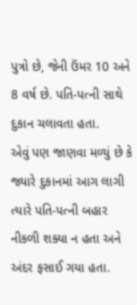પુત્રો છે, જેની ઉંમર 10 અને 8 વર્ષ છે. પતિ-પત્ની સાથે દુકાન ચલાવતા હતા.
એવું પણ જાણવા મળ્યું છે કે જ્યારે દુકાનમાં આગ લાગી ત્યારે પતિ-પત્ની બહાર નીકળી શક્યા ન હતા અને અંદર ફસાઈ ગયા હતા.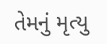તેમનું મૃત્યુ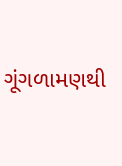ગૂંગળામણથી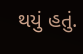થયું હતું.